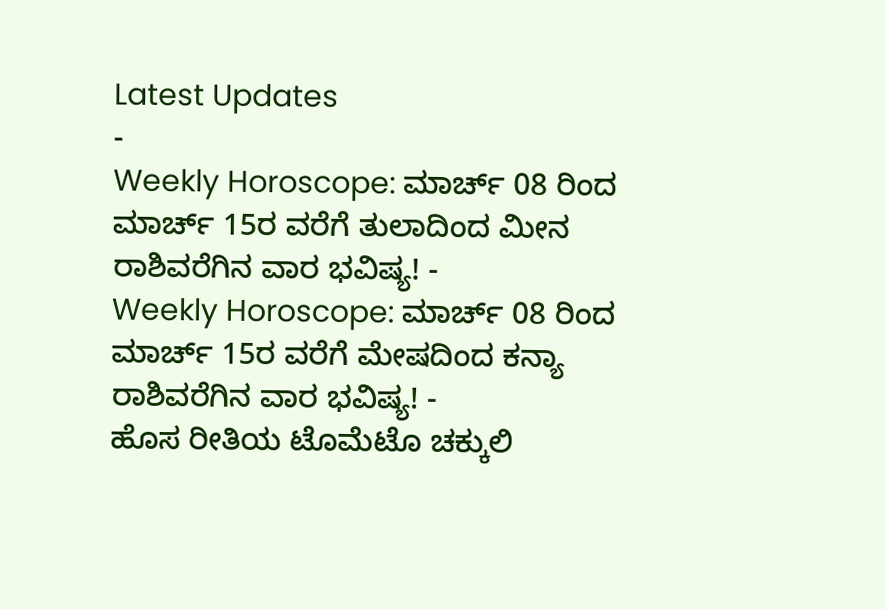Latest Updates
-
Weekly Horoscope: ಮಾರ್ಚ್ 08 ರಿಂದ ಮಾರ್ಚ್ 15ರ ವರೆಗೆ ತುಲಾದಿಂದ ಮೀನ ರಾಶಿವರೆಗಿನ ವಾರ ಭವಿಷ್ಯ! -
Weekly Horoscope: ಮಾರ್ಚ್ 08 ರಿಂದ ಮಾರ್ಚ್ 15ರ ವರೆಗೆ ಮೇಷದಿಂದ ಕನ್ಯಾ ರಾಶಿವರೆಗಿನ ವಾರ ಭವಿಷ್ಯ! -
ಹೊಸ ರೀತಿಯ ಟೊಮೆಟೊ ಚಕ್ಕುಲಿ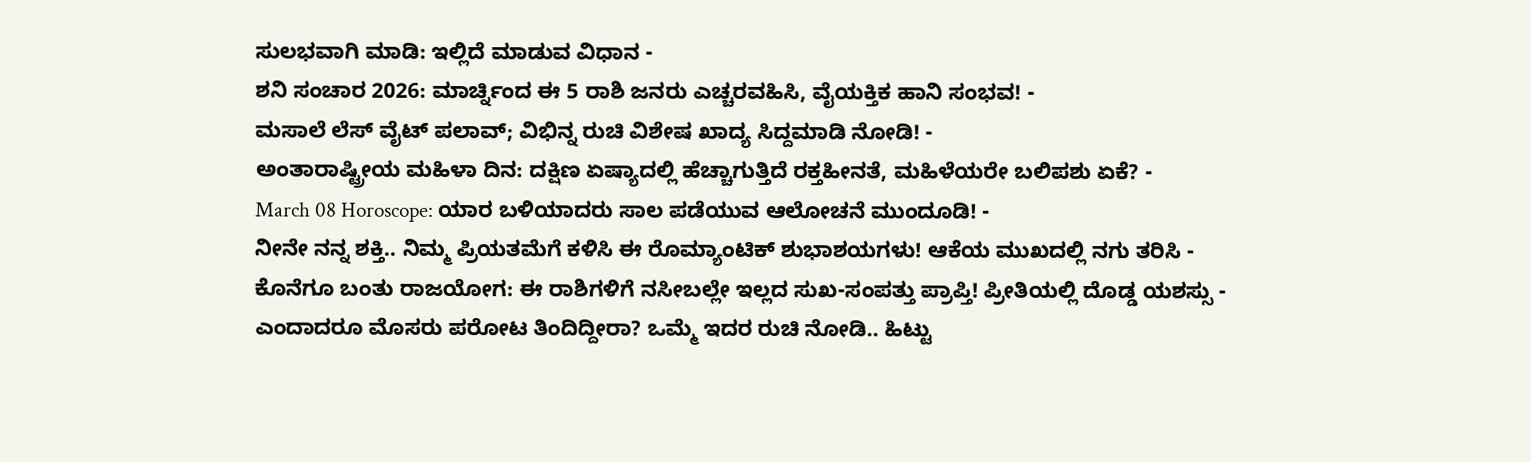ಸುಲಭವಾಗಿ ಮಾಡಿ: ಇಲ್ಲಿದೆ ಮಾಡುವ ವಿಧಾನ -
ಶನಿ ಸಂಚಾರ 2026: ಮಾರ್ಚ್ನಿಂದ ಈ 5 ರಾಶಿ ಜನರು ಎಚ್ಚರವಹಿಸಿ, ವೈಯಕ್ತಿಕ ಹಾನಿ ಸಂಭವ! -
ಮಸಾಲೆ ಲೆಸ್ ವೈಟ್ ಪಲಾವ್; ವಿಭಿನ್ನ ರುಚಿ ವಿಶೇಷ ಖಾದ್ಯ ಸಿದ್ದಮಾಡಿ ನೋಡಿ! -
ಅಂತಾರಾಷ್ಟ್ರೀಯ ಮಹಿಳಾ ದಿನ: ದಕ್ಷಿಣ ಏಷ್ಯಾದಲ್ಲಿ ಹೆಚ್ಚಾಗುತ್ತಿದೆ ರಕ್ತಹೀನತೆ, ಮಹಿಳೆಯರೇ ಬಲಿಪಶು ಏಕೆ? -
March 08 Horoscope: ಯಾರ ಬಳಿಯಾದರು ಸಾಲ ಪಡೆಯುವ ಆಲೋಚನೆ ಮುಂದೂಡಿ! -
ನೀನೇ ನನ್ನ ಶಕ್ತಿ.. ನಿಮ್ಮ ಪ್ರಿಯತಮೆಗೆ ಕಳಿಸಿ ಈ ರೊಮ್ಯಾಂಟಿಕ್ ಶುಭಾಶಯಗಳು! ಆಕೆಯ ಮುಖದಲ್ಲಿ ನಗು ತರಿಸಿ -
ಕೊನೆಗೂ ಬಂತು ರಾಜಯೋಗ: ಈ ರಾಶಿಗಳಿಗೆ ನಸೀಬಲ್ಲೇ ಇಲ್ಲದ ಸುಖ-ಸಂಪತ್ತು ಪ್ರಾಪ್ತಿ! ಪ್ರೀತಿಯಲ್ಲಿ ದೊಡ್ಡ ಯಶಸ್ಸು -
ಎಂದಾದರೂ ಮೊಸರು ಪರೋಟ ತಿಂದಿದ್ದೀರಾ? ಒಮ್ಮೆ ಇದರ ರುಚಿ ನೋಡಿ.. ಹಿಟ್ಟು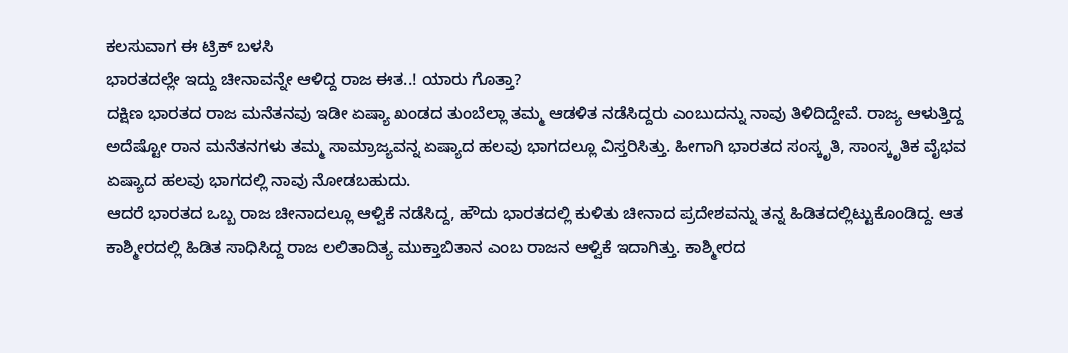ಕಲಸುವಾಗ ಈ ಟ್ರಿಕ್ ಬಳಸಿ
ಭಾರತದಲ್ಲೇ ಇದ್ದು ಚೀನಾವನ್ನೇ ಆಳಿದ್ದ ರಾಜ ಈತ..! ಯಾರು ಗೊತ್ತಾ?
ದಕ್ಷಿಣ ಭಾರತದ ರಾಜ ಮನೆತನವು ಇಡೀ ಏಷ್ಯಾ ಖಂಡದ ತುಂಬೆಲ್ಲಾ ತಮ್ಮ ಆಡಳಿತ ನಡೆಸಿದ್ದರು ಎಂಬುದನ್ನು ನಾವು ತಿಳಿದಿದ್ದೇವೆ. ರಾಜ್ಯ ಆಳುತ್ತಿದ್ದ ಅದೆಷ್ಟೋ ರಾನ ಮನೆತನಗಳು ತಮ್ಮ ಸಾಮ್ರಾಜ್ಯವನ್ನ ಏಷ್ಯಾದ ಹಲವು ಭಾಗದಲ್ಲೂ ವಿಸ್ತರಿಸಿತ್ತು. ಹೀಗಾಗಿ ಭಾರತದ ಸಂಸ್ಕೃತಿ, ಸಾಂಸ್ಕೃತಿಕ ವೈಭವ ಏಷ್ಯಾದ ಹಲವು ಭಾಗದಲ್ಲಿ ನಾವು ನೋಡಬಹುದು.
ಆದರೆ ಭಾರತದ ಒಬ್ಬ ರಾಜ ಚೀನಾದಲ್ಲೂ ಆಳ್ವಿಕೆ ನಡೆಸಿದ್ದ, ಹೌದು ಭಾರತದಲ್ಲಿ ಕುಳಿತು ಚೀನಾದ ಪ್ರದೇಶವನ್ನು ತನ್ನ ಹಿಡಿತದಲ್ಲಿಟ್ಟುಕೊಂಡಿದ್ದ. ಆತ ಕಾಶ್ಮೀರದಲ್ಲಿ ಹಿಡಿತ ಸಾಧಿಸಿದ್ದ ರಾಜ ಲಲಿತಾದಿತ್ಯ ಮುಕ್ತಾಬಿತಾನ ಎಂಬ ರಾಜನ ಆಳ್ವಿಕೆ ಇದಾಗಿತ್ತು. ಕಾಶ್ಮೀರದ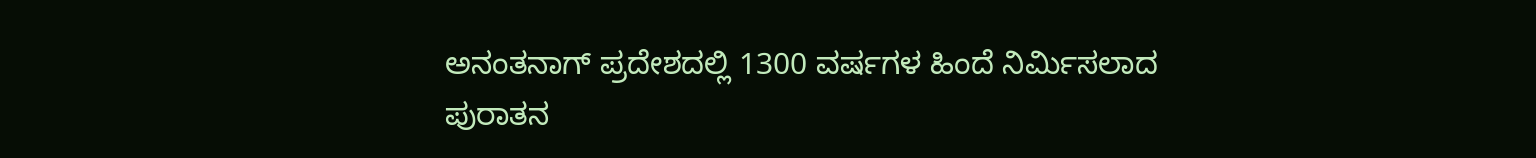ಅನಂತನಾಗ್ ಪ್ರದೇಶದಲ್ಲಿ 1300 ವರ್ಷಗಳ ಹಿಂದೆ ನಿರ್ಮಿಸಲಾದ ಪುರಾತನ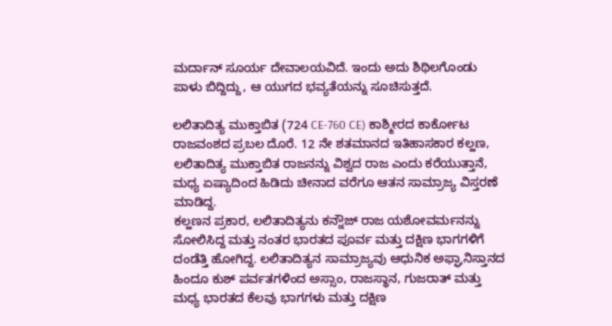ಮರ್ದಾನ್ ಸೂರ್ಯ ದೇವಾಲಯವಿದೆ. ಇಂದು ಅದು ಶಿಥಿಲಗೊಂಡು ಪಾಳು ಬಿದ್ದಿದ್ದು, ಆ ಯುಗದ ಭವ್ಯತೆಯನ್ನು ಸೂಚಿಸುತ್ತದೆ.

ಲಲಿತಾದಿತ್ಯ ಮುಕ್ತಾಬಿತ (724 CE-760 CE) ಕಾಶ್ಮೀರದ ಕಾರ್ಕೋಟ ರಾಜವಂಶದ ಪ್ರಬಲ ದೊರೆ. 12 ನೇ ಶತಮಾನದ ಇತಿಹಾಸಕಾರ ಕಲ್ಹಣ, ಲಲಿತಾದಿತ್ಯ ಮುಕ್ತಾಬಿತ ರಾಜನನ್ನು ವಿಶ್ವದ ರಾಜ ಎಂದು ಕರೆಯುತ್ತಾನೆ, ಮಧ್ಯ ಏಷ್ಯಾದಿಂದ ಹಿಡಿದು ಚೀನಾದ ವರೆಗೂ ಆತನ ಸಾಮ್ರಾಜ್ಯ ವಿಸ್ತರಣೆ ಮಾಡಿದ್ದ.
ಕಲ್ಹಣನ ಪ್ರಕಾರ, ಲಲಿತಾದಿತ್ಯನು ಕನ್ನೌಜ್ ರಾಜ ಯಶೋವರ್ಮನನ್ನು ಸೋಲಿಸಿದ್ದ ಮತ್ತು ನಂತರ ಭಾರತದ ಪೂರ್ವ ಮತ್ತು ದಕ್ಷಿಣ ಭಾಗಗಳಿಗೆ ದಂಡೆತ್ತಿ ಹೋಗಿದ್ದ. ಲಲಿತಾದಿತ್ಯನ ಸಾಮ್ರಾಜ್ಯವು ಆಧುನಿಕ ಅಫ್ಘಾನಿಸ್ತಾನದ ಹಿಂದೂ ಕುಶ್ ಪರ್ವತಗಳಿಂದ ಅಸ್ಸಾಂ, ರಾಜಸ್ಥಾನ, ಗುಜರಾತ್ ಮತ್ತು ಮಧ್ಯ ಭಾರತದ ಕೆಲವು ಭಾಗಗಳು ಮತ್ತು ದಕ್ಷಿಣ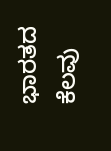ಭಾರತದ ಕೆಲವು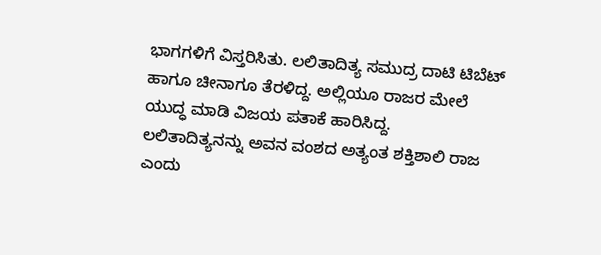ಭಾಗಗಳಿಗೆ ವಿಸ್ತರಿಸಿತು. ಲಲಿತಾದಿತ್ಯ ಸಮುದ್ರ ದಾಟಿ ಟಿಬೆಟ್ ಹಾಗೂ ಚೀನಾಗೂ ತೆರಳಿದ್ದ. ಅಲ್ಲಿಯೂ ರಾಜರ ಮೇಲೆ ಯುದ್ಧ ಮಾಡಿ ವಿಜಯ ಪತಾಕೆ ಹಾರಿಸಿದ್ದ.
ಲಲಿತಾದಿತ್ಯನನ್ನು ಅವನ ವಂಶದ ಅತ್ಯಂತ ಶಕ್ತಿಶಾಲಿ ರಾಜ ಎಂದು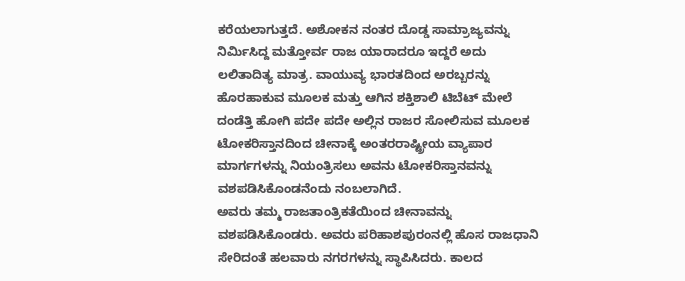ಕರೆಯಲಾಗುತ್ತದೆ. ಅಶೋಕನ ನಂತರ ದೊಡ್ಡ ಸಾಮ್ರಾಜ್ಯವನ್ನು ನಿರ್ಮಿಸಿದ್ದ ಮತ್ತೋರ್ವ ರಾಜ ಯಾರಾದರೂ ಇದ್ದರೆ ಅದು ಲಲಿತಾದಿತ್ಯ ಮಾತ್ರ. ವಾಯುವ್ಯ ಭಾರತದಿಂದ ಅರಬ್ಬರನ್ನು ಹೊರಹಾಕುವ ಮೂಲಕ ಮತ್ತು ಆಗಿನ ಶಕ್ತಿಶಾಲಿ ಟಿಬೆಟ್ ಮೇಲೆ ದಂಡೆತ್ತಿ ಹೋಗಿ ಪದೇ ಪದೇ ಅಲ್ಲಿನ ರಾಜರ ಸೋಲಿಸುವ ಮೂಲಕ ಟೋಕರಿಸ್ತಾನದಿಂದ ಚೀನಾಕ್ಕೆ ಅಂತರರಾಷ್ಟ್ರೀಯ ವ್ಯಾಪಾರ ಮಾರ್ಗಗಳನ್ನು ನಿಯಂತ್ರಿಸಲು ಅವನು ಟೋಕರಿಸ್ತಾನವನ್ನು ವಶಪಡಿಸಿಕೊಂಡನೆಂದು ನಂಬಲಾಗಿದೆ.
ಅವರು ತಮ್ಮ ರಾಜತಾಂತ್ರಿಕತೆಯಿಂದ ಚೀನಾವನ್ನು ವಶಪಡಿಸಿಕೊಂಡರು. ಅವರು ಪರಿಹಾಶಪುರಂನಲ್ಲಿ ಹೊಸ ರಾಜಧಾನಿ ಸೇರಿದಂತೆ ಹಲವಾರು ನಗರಗಳನ್ನು ಸ್ಥಾಪಿಸಿದರು. ಕಾಲದ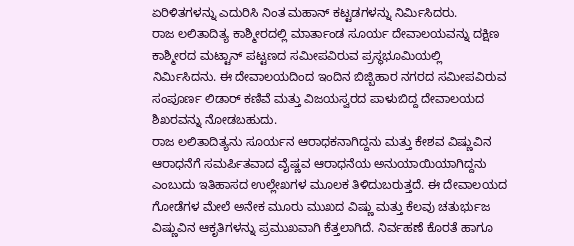ಏರಿಳಿತಗಳನ್ನು ಎದುರಿಸಿ ನಿಂತ ಮಹಾನ್ ಕಟ್ಟಡಗಳನ್ನು ನಿರ್ಮಿಸಿದರು.
ರಾಜ ಲಲಿತಾದಿತ್ಯ ಕಾಶ್ಮೀರದಲ್ಲಿ ಮಾರ್ತಾಂಡ ಸೂರ್ಯ ದೇವಾಲಯವನ್ನು ದಕ್ಷಿಣ ಕಾಶ್ಮೀರದ ಮಟ್ಟಾನ್ ಪಟ್ಟಣದ ಸಮೀಪವಿರುವ ಪ್ರಸ್ಥಭೂಮಿಯಲ್ಲಿ ನಿರ್ಮಿಸಿದನು. ಈ ದೇವಾಲಯದಿಂದ ಇಂದಿನ ಬಿಜ್ಬಿಹಾರ ನಗರದ ಸಮೀಪವಿರುವ ಸಂಪೂರ್ಣ ಲಿಡಾರ್ ಕಣಿವೆ ಮತ್ತು ವಿಜಯಸ್ವರದ ಪಾಳುಬಿದ್ದ ದೇವಾಲಯದ ಶಿಖರವನ್ನು ನೋಡಬಹುದು.
ರಾಜ ಲಲಿತಾದಿತ್ಯನು ಸೂರ್ಯನ ಆರಾಧಕನಾಗಿದ್ದನು ಮತ್ತು ಕೇಶವ ವಿಷ್ಣುವಿನ ಆರಾಧನೆಗೆ ಸಮರ್ಪಿತವಾದ ವೈಷ್ಣವ ಆರಾಧನೆಯ ಅನುಯಾಯಿಯಾಗಿದ್ದನು ಎಂಬುದು ಇತಿಹಾಸದ ಉಲ್ಲೇಖಗಳ ಮೂಲಕ ತಿಳಿದುಬರುತ್ತದೆ. ಈ ದೇವಾಲಯದ ಗೋಡೆಗಳ ಮೇಲೆ ಅನೇಕ ಮೂರು ಮುಖದ ವಿಷ್ಣು ಮತ್ತು ಕೆಲವು ಚತುರ್ಭುಜ ವಿಷ್ಣುವಿನ ಆಕೃತಿಗಳನ್ನು ಪ್ರಮುಖವಾಗಿ ಕೆತ್ತಲಾಗಿದೆ. ನಿರ್ವಹಣೆ ಕೊರತೆ ಹಾಗೂ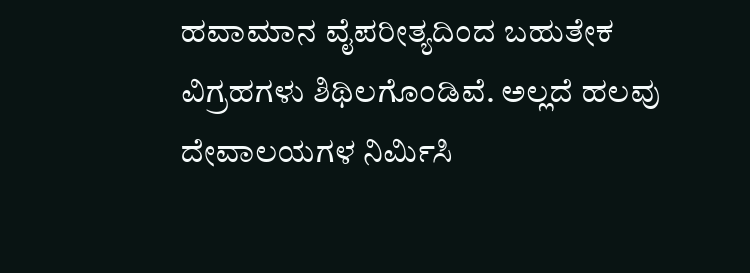ಹವಾಮಾನ ವೈಪರೀತ್ಯದಿಂದ ಬಹುತೇಕ ವಿಗ್ರಹಗಳು ಶಿಥಿಲಗೊಂಡಿವೆ. ಅಲ್ಲದೆ ಹಲವು ದೇವಾಲಯಗಳ ನಿರ್ಮಿಸಿ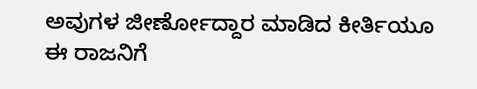ಅವುಗಳ ಜೀರ್ಣೋದ್ದಾರ ಮಾಡಿದ ಕೀರ್ತಿಯೂ ಈ ರಾಜನಿಗೆ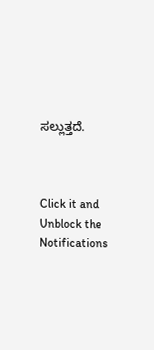ಸಲ್ಲುತ್ತದೆ.



Click it and Unblock the Notifications